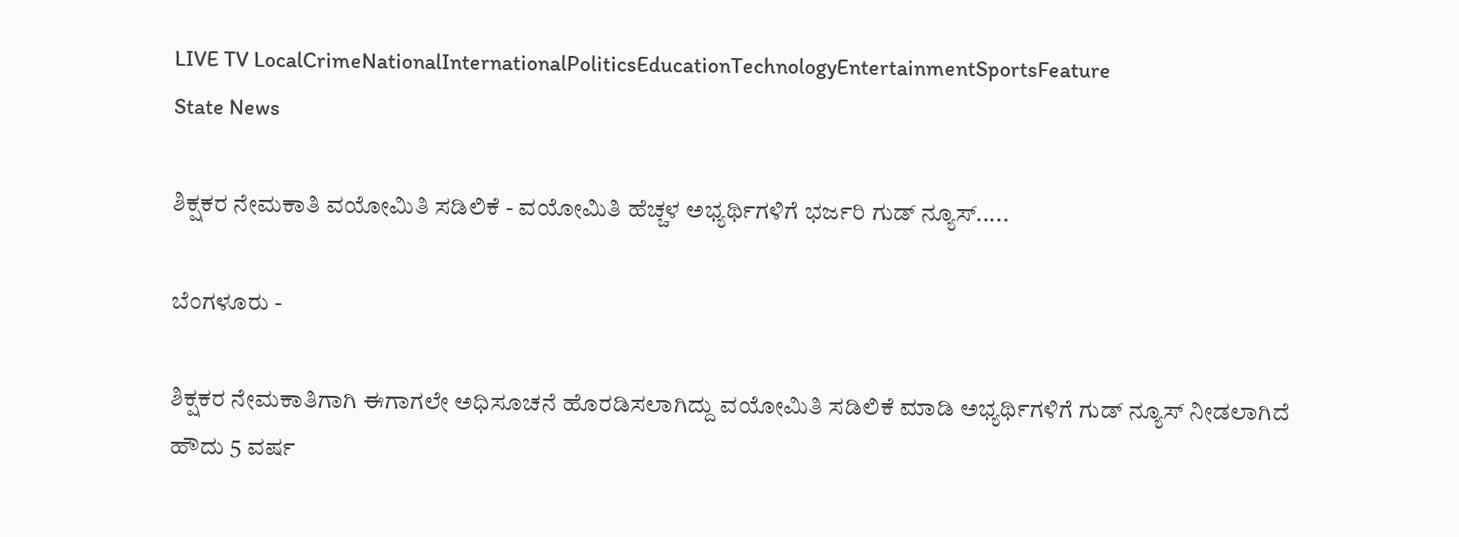LIVE TV LocalCrimeNationalInternationalPoliticsEducationTechnologyEntertainmentSportsFeature
State News

ಶಿಕ್ಷಕರ ನೇಮಕಾತಿ ವಯೋಮಿತಿ ಸಡಿಲಿಕೆ - ವಯೋಮಿತಿ ಹೆಚ್ಚಳ ಅಭ್ಯರ್ಥಿಗಳಿಗೆ ಭರ್ಜರಿ ಗುಡ್ ನ್ಯೂಸ್.....

ಬೆಂಗಳೂರು -

ಶಿಕ್ಷಕರ ನೇಮಕಾತಿಗಾಗಿ ಈಗಾಗಲೇ ಅಧಿಸೂಚನೆ ಹೊರಡಿಸಲಾಗಿದ್ದು ವಯೋಮಿತಿ ಸಡಿಲಿಕೆ ಮಾಡಿ ಅಭ್ಯರ್ಥಿಗಳಿಗೆ ಗುಡ್ ನ್ಯೂಸ್ ನೀಡಲಾಗಿದೆ ಹೌದು 5 ವರ್ಷ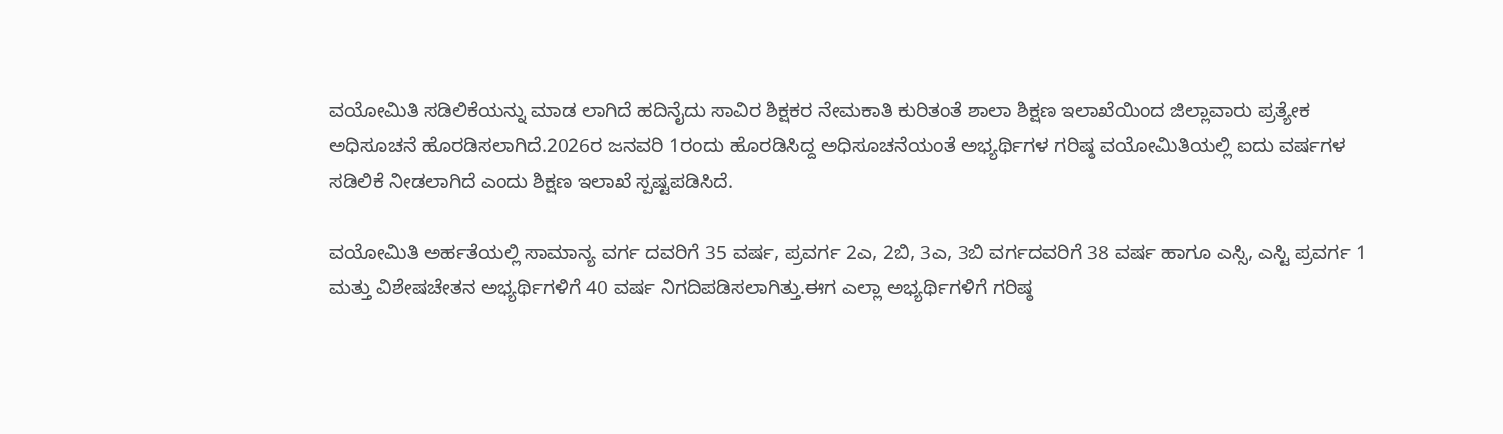ವಯೋಮಿತಿ ಸಡಿಲಿಕೆಯನ್ನು ಮಾಡ ಲಾಗಿದೆ ಹದಿನೈದು ಸಾವಿರ ಶಿಕ್ಷಕರ ನೇಮಕಾತಿ ಕುರಿತಂತೆ ಶಾಲಾ ಶಿಕ್ಷಣ ಇಲಾಖೆಯಿಂದ ಜಿಲ್ಲಾವಾರು ಪ್ರತ್ಯೇಕ ಅಧಿಸೂಚನೆ ಹೊರಡಿಸಲಾಗಿದೆ.2026ರ ಜನವರಿ 1ರಂದು ಹೊರಡಿಸಿದ್ದ ಅಧಿಸೂಚನೆಯಂತೆ ಅಭ್ಯರ್ಥಿಗಳ ಗರಿಷ್ಠ ವಯೋಮಿತಿಯಲ್ಲಿ ಐದು ವರ್ಷಗಳ ಸಡಿಲಿಕೆ ನೀಡಲಾಗಿದೆ ಎಂದು ಶಿಕ್ಷಣ ಇಲಾಖೆ ಸ್ಪಷ್ಟಪಡಿಸಿದೆ.

ವಯೋಮಿತಿ ಅರ್ಹತೆಯಲ್ಲಿ ಸಾಮಾನ್ಯ ವರ್ಗ ದವರಿಗೆ 35 ವರ್ಷ, ಪ್ರವರ್ಗ 2ಎ, 2ಬಿ, 3ಎ, 3ಬಿ ವರ್ಗದವರಿಗೆ 38 ವರ್ಷ ಹಾಗೂ ಎಸ್ಸಿ, ಎಸ್ಟಿ ಪ್ರವರ್ಗ 1 ಮತ್ತು ವಿಶೇಷಚೇತನ ಅಭ್ಯರ್ಥಿಗಳಿಗೆ 40 ವರ್ಷ ನಿಗದಿಪಡಿಸಲಾಗಿತ್ತು.ಈಗ ಎಲ್ಲಾ ಅಭ್ಯರ್ಥಿಗಳಿಗೆ ಗರಿಷ್ಠ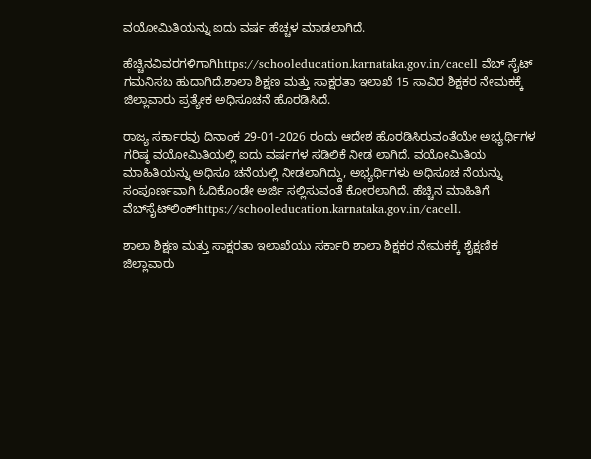ವಯೋಮಿತಿಯನ್ನು ಐದು ವರ್ಷ ಹೆಚ್ಚಳ ಮಾಡಲಾಗಿದೆ.

ಹೆಚ್ಚಿನವಿವರಗಳಿಗಾಗಿhttps://schooleducation.karnataka.gov.in/cacell ವೆಬ್ ಸೈಟ್ ಗಮನಿಸಬ ಹುದಾಗಿದೆ.ಶಾಲಾ ಶಿಕ್ಷಣ ಮತ್ತು ಸಾಕ್ಷರತಾ ಇಲಾಖೆ 15 ಸಾವಿರ ಶಿಕ್ಷಕರ ನೇಮಕಕ್ಕೆ ಜಿಲ್ಲಾವಾರು ಪ್ರತ್ಯೇಕ ಅಧಿಸೂಚನೆ ಹೊರಡಿಸಿದೆ.

ರಾಜ್ಯ ಸರ್ಕಾರವು ದಿನಾಂಕ 29-01-2026 ರಂದು ಆದೇಶ ಹೊರಡಿಸಿರುವಂತೆಯೇ ಅಭ್ಯರ್ಥಿಗಳ ಗರಿಷ್ಠ ವಯೋಮಿತಿಯಲ್ಲಿ ಐದು ವರ್ಷಗಳ ಸಡಿಲಿಕೆ ನೀಡ ಲಾಗಿದೆ. ವಯೋಮಿತಿಯ ಮಾಹಿತಿಯನ್ನು ಅಧಿಸೂ ಚನೆಯಲ್ಲಿ ನೀಡಲಾಗಿದ್ದು, ಅಭ್ಯರ್ಥಿಗಳು ಅಧಿಸೂಚ ನೆಯನ್ನು ಸಂಪೂರ್ಣವಾಗಿ ಓದಿಕೊಂಡೇ ಅರ್ಜಿ ಸಲ್ಲಿಸುವಂತೆ ಕೋರಲಾಗಿದೆ. ಹೆಚ್ಚಿನ ಮಾಹಿತಿಗೆ ವೆಬ್‌ಸೈಟ್‌ಲಿಂಕ್‌https://schooleducation.karnataka.gov.in/cacell.

ಶಾಲಾ ಶಿಕ್ಷಣ ಮತ್ತು ಸಾಕ್ಷರತಾ ಇಲಾಖೆಯು ಸರ್ಕಾರಿ ಶಾಲಾ ಶಿಕ್ಷಕರ ನೇಮಕಕ್ಕೆ ಶೈಕ್ಷಣಿಕ ಜಿಲ್ಲಾವಾರು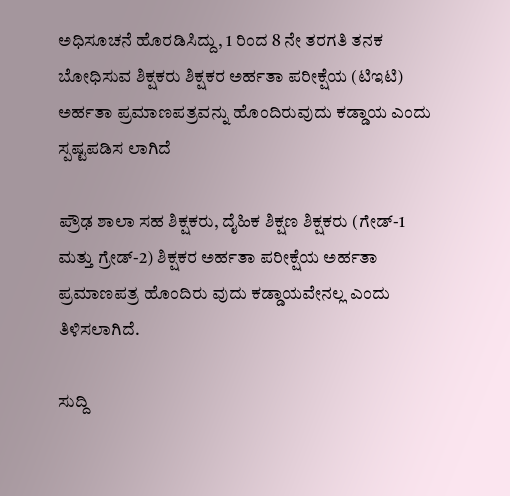ಅಧಿಸೂಚನೆ ಹೊರಡಿಸಿದ್ದು, 1 ರಿಂದ 8 ನೇ ತರಗತಿ ತನಕ ಬೋಧಿಸುವ ಶಿಕ್ಷಕರು ಶಿಕ್ಷಕರ ಅರ್ಹತಾ ಪರೀಕ್ಷೆಯ (ಟಿಇಟಿ) ಅರ್ಹತಾ ಪ್ರಮಾಣಪತ್ರವನ್ನು ಹೊಂದಿರುವುದು ಕಡ್ಡಾಯ ಎಂದು ಸ್ಪಷ್ಟಪಡಿಸ ಲಾಗಿದೆ

ಪ್ರೌಢ ಶಾಲಾ ಸಹ ಶಿಕ್ಷಕರು, ದೈಹಿಕ ಶಿಕ್ಷಣ ಶಿಕ್ಷಕರು (ಗೇಡ್‌-1 ಮತ್ತು ಗ್ರೇಡ್‌-2) ಶಿಕ್ಷಕರ ಅರ್ಹತಾ ಪರೀಕ್ಷೆಯ ಅರ್ಹತಾ ಪ್ರಮಾಣಪತ್ರ ಹೊಂದಿರು ವುದು ಕಡ್ಡಾಯವೇನಲ್ಲ ಎಂದು ತಿಳಿಸಲಾಗಿದೆ.

ಸುದ್ದಿ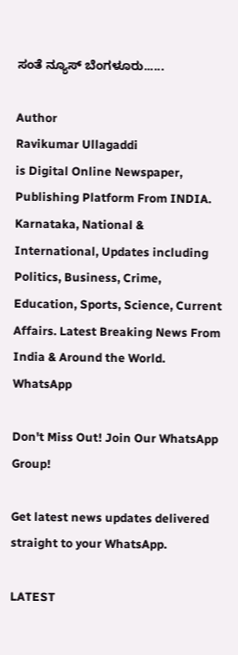ಸಂತೆ ನ್ಯೂಸ್ ಬೆಂಗಳೂರು......

Author
Ravikumar Ullagaddi
is Digital Online Newspaper, Publishing Platform From INDIA. Karnataka, National & International, Updates including Politics, Business, Crime, Education, Sports, Science, Current Affairs. Latest Breaking News From India & Around the World.
WhatsApp

Don't Miss Out! Join Our WhatsApp Group!

Get latest news updates delivered straight to your WhatsApp.

LATEST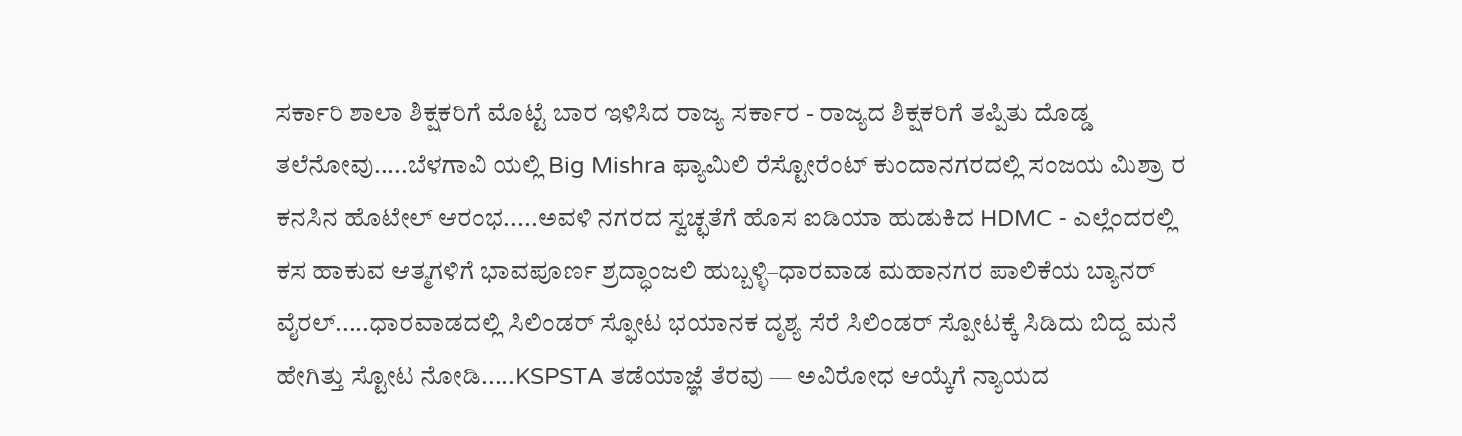ಸರ್ಕಾರಿ ಶಾಲಾ ಶಿಕ್ಷಕರಿಗೆ ಮೊಟ್ಟೆ ಬಾರ ಇಳಿಸಿದ ರಾಜ್ಯ ಸರ್ಕಾರ ‌- ರಾಜ್ಯದ ಶಿಕ್ಷಕರಿಗೆ ತಪ್ಪಿತು ದೊಡ್ಡ ತಲೆನೋವು.....ಬೆಳಗಾವಿ ಯಲ್ಲಿ Big Mishra ಫ್ಯಾಮಿಲಿ ರೆಸ್ಟೋರೆಂಟ್ ಕುಂದಾನಗರದಲ್ಲಿ ಸಂಜಯ ಮಿಶ್ರಾ ರ ಕನಸಿನ ಹೊಟೇಲ್ ಆರಂಭ.....ಅವಳಿ ನಗರದ ಸ್ವಚ್ಛತೆಗೆ ಹೊಸ ಐಡಿಯಾ ಹುಡುಕಿದ HDMC - ಎಲ್ಲೆಂದರಲ್ಲಿ ಕಸ ಹಾಕುವ ಆತ್ಮಗಳಿಗೆ ಭಾವಪೂರ್ಣ ಶ್ರದ್ಧಾಂಜಲಿ ಹುಬ್ಬಳ್ಳಿ–ಧಾರವಾಡ ಮಹಾನಗರ ಪಾಲಿಕೆಯ ಬ್ಯಾನರ್ ವೈರಲ್.....ಧಾರವಾಡದಲ್ಲಿ ಸಿಲಿಂಡರ್ ಸ್ಫೋಟ ಭಯಾನಕ ದೃಶ್ಯ ಸೆರೆ ಸಿಲಿಂಡರ್ ಸ್ಪೋಟಕ್ಕೆ ಸಿಡಿದು ಬಿದ್ದ ಮನೆ ಹೇಗಿತ್ತು ಸ್ಟೋಟ ನೋಡಿ.....KSPSTA ತಡೆಯಾಜ್ಞೆ ತೆರವು — ಅವಿರೋಧ ಆಯ್ಕೆಗೆ ನ್ಯಾಯದ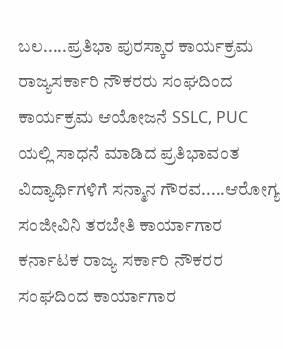ಬಲ.....ಪ್ರತಿಭಾ ಪುರಸ್ಕಾರ ಕಾರ್ಯಕ್ರಮ ರಾಜ್ಯಸರ್ಕಾರಿ ನೌಕರರು ಸಂಘದಿಂದ ಕಾರ್ಯಕ್ರಮ ಆಯೋಜನೆ SSLC, PUC ಯಲ್ಲಿ ಸಾಧನೆ ಮಾಡಿದ ಪ್ರತಿಭಾವಂತ ವಿದ್ಯಾರ್ಥಿಗಳಿಗೆ ಸನ್ಮಾನ ಗೌರವ.....ಆರೋಗ್ಯ ಸಂಜೀವಿನಿ ತರಬೇತಿ ಕಾರ್ಯಾಗಾರ   ಕರ್ನಾಟಕ ರಾಜ್ಯ ಸರ್ಕಾರಿ ನೌಕರರ ಸಂಘದಿಂದ ಕಾರ್ಯಾಗಾರ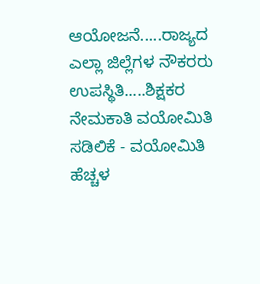ಆಯೋಜನೆ.....ರಾಜ್ಯದ ಎಲ್ಲಾ ಜಿಲ್ಲೆಗಳ ನೌಕರರು ಉಪಸ್ಥಿತಿ.....ಶಿಕ್ಷಕರ ನೇಮಕಾತಿ ವಯೋಮಿತಿ ಸಡಿಲಿಕೆ - ವಯೋಮಿತಿ ಹೆಚ್ಚಳ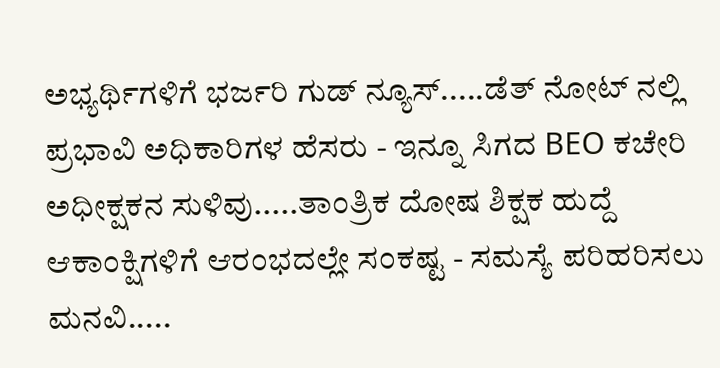ಅಭ್ಯರ್ಥಿಗಳಿಗೆ ಭರ್ಜರಿ ಗುಡ್ ನ್ಯೂಸ್.....ಡೆತ್ ನೋಟ್ ನಲ್ಲಿ ಪ್ರಭಾವಿ ಅಧಿಕಾರಿಗಳ ಹೆಸರು - ಇನ್ನೂ ಸಿಗದ BEO ಕಚೇರಿ ಅಧೀಕ್ಷಕನ ಸುಳಿವು.....ತಾಂತ್ರಿಕ ದೋಷ ಶಿಕ್ಷಕ ಹುದ್ದೆ ಆಕಾಂಕ್ಷಿಗಳಿಗೆ ಆರಂಭದಲ್ಲೇ ಸಂಕಷ್ಟ - ಸಮಸ್ಯೆ ಪರಿಹರಿಸಲು ಮನವಿ.....